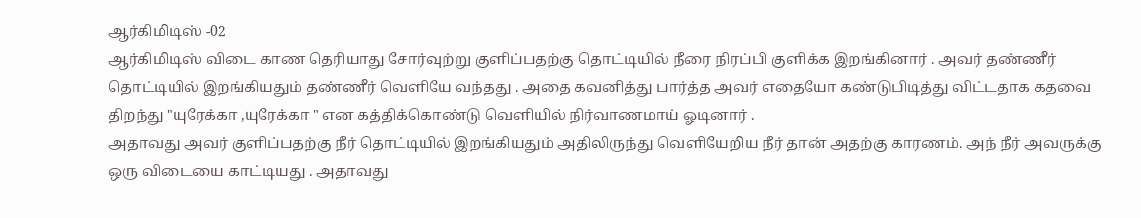ஆர்கிமிடிஸ் -02
ஆர்கிமிடிஸ் விடை காண தெரியாது சோர்வுற்று குளிப்பதற்கு தொட்டியில் நீரை நிரப்பி குளிக்க இறங்கினார் . அவர் தண்ணீர் தொட்டியில் இறங்கியதும் தண்ணீர் வெளியே வந்தது . அதை கவனித்து பார்த்த அவர் எதையோ கண்டுபிடித்து விட்டதாக கதவை திறந்து "யுரேக்கா ,யுரேக்கா " என கத்திக்கொண்டு வெளியில் நிர்வாணமாய் ஓடினார் .
அதாவது அவர் குளிப்பதற்கு நீர் தொட்டியில் இறங்கியதும் அதிலிருந்து வெளியேறிய நீர் தான் அதற்கு காரணம். அந் நீர் அவருக்கு ஒரு விடையை காட்டியது . அதாவது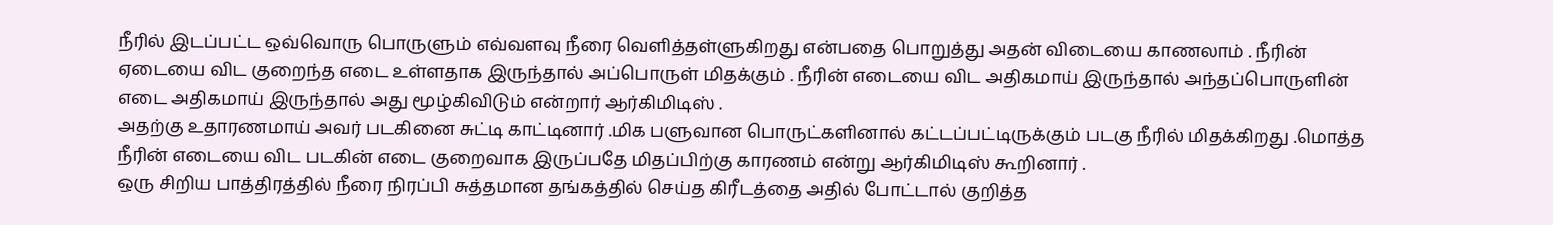நீரில் இடப்பட்ட ஒவ்வொரு பொருளும் எவ்வளவு நீரை வெளித்தள்ளுகிறது என்பதை பொறுத்து அதன் விடையை காணலாம் . நீரின் ஏடையை விட குறைந்த எடை உள்ளதாக இருந்தால் அப்பொருள் மிதக்கும் . நீரின் எடையை விட அதிகமாய் இருந்தால் அந்தப்பொருளின் எடை அதிகமாய் இருந்தால் அது மூழ்கிவிடும் என்றார் ஆர்கிமிடிஸ் .
அதற்கு உதாரணமாய் அவர் படகினை சுட்டி காட்டினார் .மிக பளுவான பொருட்களினால் கட்டப்பட்டிருக்கும் படகு நீரில் மிதக்கிறது .மொத்த நீரின் எடையை விட படகின் எடை குறைவாக இருப்பதே மிதப்பிற்கு காரணம் என்று ஆர்கிமிடிஸ் கூறினார் .
ஒரு சிறிய பாத்திரத்தில் நீரை நிரப்பி சுத்தமான தங்கத்தில் செய்த கிரீடத்தை அதில் போட்டால் குறித்த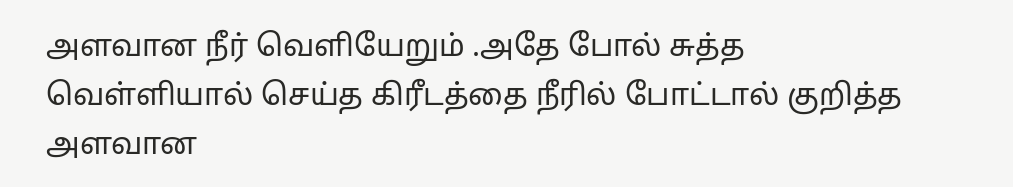அளவான நீர் வெளியேறும் .அதே போல் சுத்த வெள்ளியால் செய்த கிரீடத்தை நீரில் போட்டால் குறித்த அளவான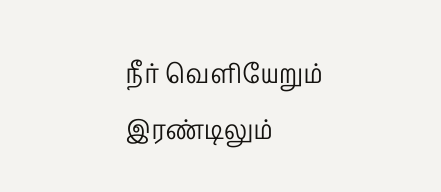நீர் வெளியேறும் இரண்டிலும்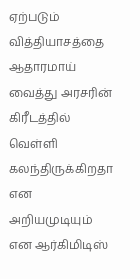ஏற்படும் வித்தியாசத்தை ஆதாரமாய் வைத்து அரசரின் கிரீடத்தில் வெள்ளி கலந்திருக்கிறதா என அறியமுடியும் என ஆர்கிமிடிஸ்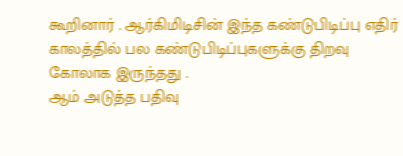கூறினார் . ஆர்கிமிடிசின் இந்த கண்டுபிடிப்பு எதிர் காலத்தில் பல கண்டுபிடிப்புகளுக்கு திறவு கோலாக இருந்தது .
ஆம் அடுத்த பதிவு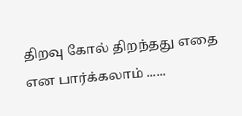திறவு கோல் திறந்தது எதை என பார்க்கலாம் ......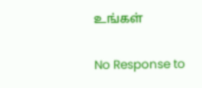உங்கள்

No Response to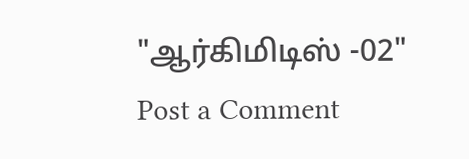"ஆர்கிமிடிஸ் -02"
Post a Comment